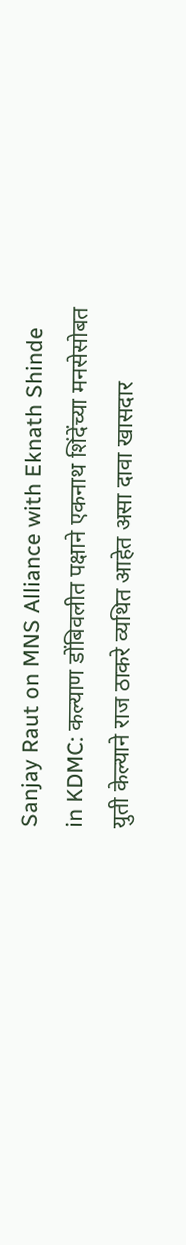Sanjay Raut on MNS Alliance with Eknath Shinde in KDMC: कल्याण डोंबिवलीत पक्षाने एकनाथ शिंदेंच्या मनसेसोबत युती केल्याने राज ठाकरे व्यथित आहेत असा दावा खासदार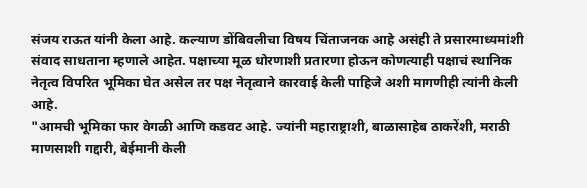संजय राऊत यांनी केला आहे. कल्याण डोंबिवलीचा विषय चिंताजनक आहे असंही ते प्रसारमाध्यमांशी संवाद साधताना म्हणाले आहेत. पक्षाच्या मूळ धोरणाशी प्रतारणा होऊन कोणत्याही पक्षाचं स्थानिक नेतृत्व विपरित भूमिका घेत असेल तर पक्ष नेतृत्वाने कारवाई केली पाहिजे अशी मागणीही त्यांनी केली आहे.
"आमची भूमिका फार वेगळी आणि कडवट आहे. ज्यांनी महाराष्ट्राशी, बाळासाहेब ठाकरेंशी, मराठी माणसाशी गद्दारी, बेईमानी केली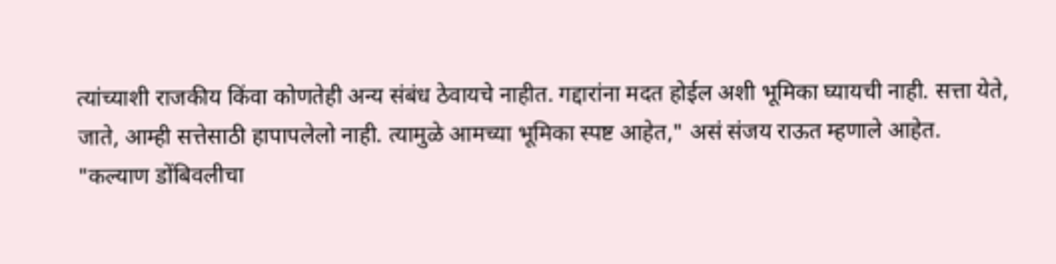त्यांच्याशी राजकीय किंवा कोणतेही अन्य संबंध ठेवायचे नाहीत. गद्दारांना मदत होईल अशी भूमिका घ्यायची नाही. सत्ता येते, जाते, आम्ही सत्तेसाठी हापापलेलो नाही. त्यामुळे आमच्या भूमिका स्पष्ट आहेत," असं संजय राऊत म्हणाले आहेत.
"कल्याण डोंबिवलीचा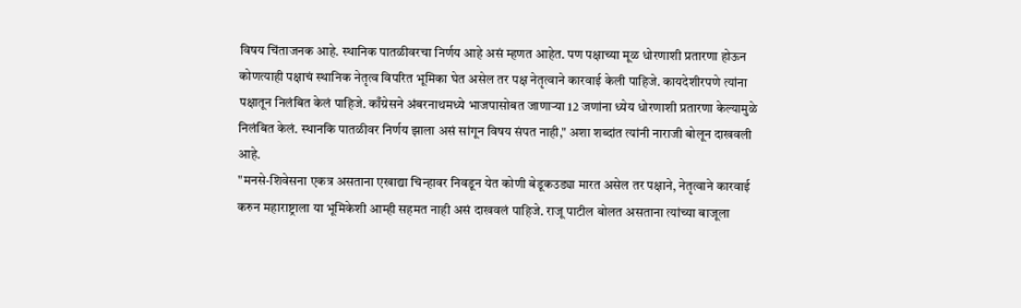विषय चिंताजनक आहे. स्थानिक पातळीवरचा निर्णय आहे असं म्हणत आहेत. पण पक्षाच्या मूळ धोरणाशी प्रतारणा होऊन कोणत्याही पक्षाचं स्थानिक नेतृत्व विपरित भूमिका घेत असेल तर पक्ष नेतृत्वाने कारवाई केली पाहिजे. कायदेशीरपणे त्यांना पक्षातून निलंबित केलं पाहिजे. काँग्रेसने अंबरनाथमध्ये भाजपासोबत जाणाऱ्या 12 जणांना ध्येय धोरणाशी प्रतारणा केल्यामुळे निलंबित केलं. स्थानकि पातळीवर निर्णय झाला असं सांगून विषय संपत नाही," अशा शब्दांत त्यांनी नाराजी बोलून दाखवली आहे.
"मनसे-शिवेसना एकत्र असताना एखाद्या चिन्हावर निवडून येत कोणी बेडूकउड्या मारत असेल तर पक्षाने, नेतृत्वाने कारवाई करुन महाराष्ट्राला या भूमिकेशी आम्ही सहमत नाही असं दाखवलं पाहिजे. राजू पाटील बोलत असताना त्यांच्या बाजूला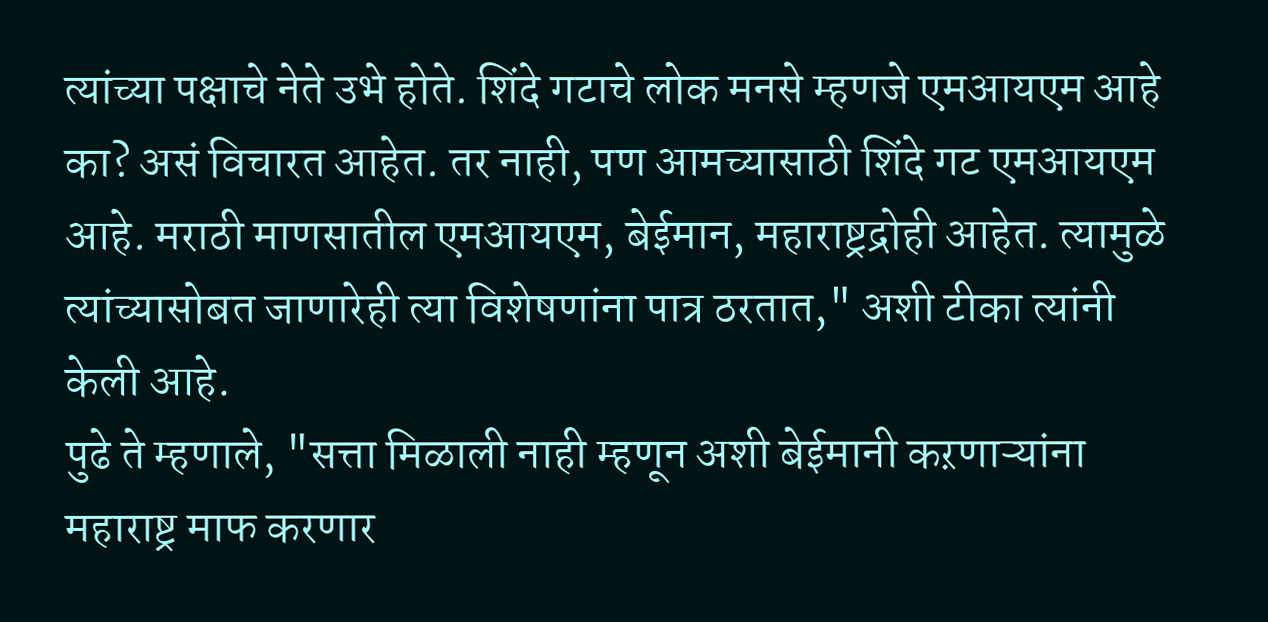त्यांच्या पक्षाचे नेते उभे होते. शिंदे गटाचे लोक मनसे म्हणजे एमआयएम आहे का? असं विचारत आहेत. तर नाही, पण आमच्यासाठी शिंदे गट एमआयएम आहे. मराठी माणसातील एमआयएम, बेईमान, महाराष्ट्रद्रोही आहेत. त्यामुळे त्यांच्यासोबत जाणारेही त्या विशेषणांना पात्र ठरतात," अशी टीका त्यांनी केली आहे.
पुढे ते म्हणाले, "सत्ता मिळाली नाही म्हणून अशी बेईमानी कऱणाऱ्यांना महाराष्ट्र माफ करणार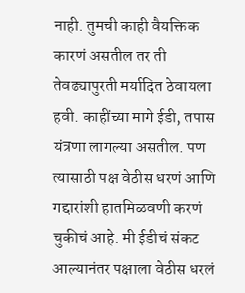नाही. तुमची काही वैयक्तिक कारणं असतील तर ती तेवढ्यापुरती मर्यादित ठेवायला हवी. काहींच्या मागे ईडी, तपास यंत्रणा लागल्या असतील. पण त्यासाठी पक्ष वेठीस धरणं आणि गद्दारांशी हातमिळवणी करणं चुकीचं आहे. मी ईडीचं संकट आल्यानंतर पक्षाला वेठीस धरलं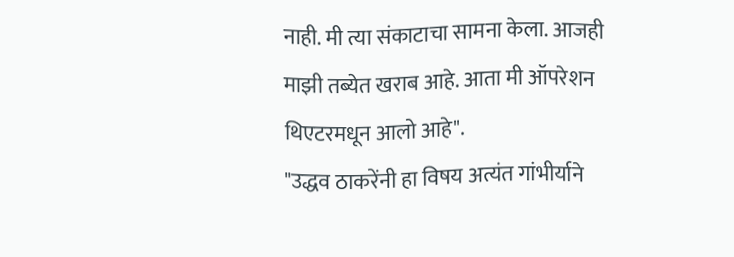नाही. मी त्या संकाटाचा सामना केला. आजही माझी तब्येत खराब आहे. आता मी ऑपरेशन थिएटरमधून आलो आहे".
"उद्धव ठाकरेंनी हा विषय अत्यंत गांभीर्याने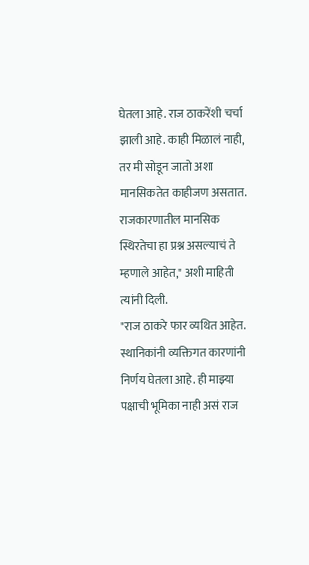घेतला आहे. राज ठाकरेंशी चर्चा झाली आहे. काही मिळालं नाही, तर मी सोडून जातो अशा मानसिकतेत काहीजण असतात. राजकारणातील मानसिक स्थिरतेचा हा प्रश्न असल्याचं ते म्हणाले आहेत," अशी माहिती त्यांनी दिली.
"राज ठाकरे फार व्यथित आहेत. स्थानिकांनी व्यक्तिगत कारणांनी निर्णय घेतला आहे. ही माझ्या पक्षाची भूमिका नाही असं राज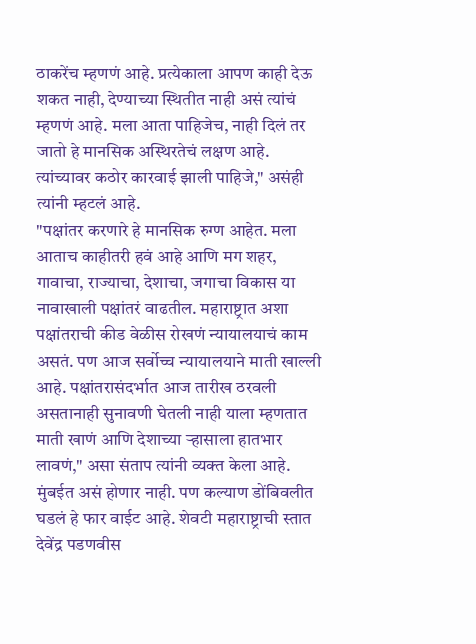ठाकरेंच म्हणणं आहे. प्रत्येकाला आपण काही देऊ शकत नाही, देण्याच्या स्थितीत नाही असं त्यांचं म्हणणं आहे. मला आता पाहिजेच, नाही दिलं तर जातो हे मानसिक अस्थिरतेचं लक्षण आहे. त्यांच्यावर कठोर कारवाई झाली पाहिजे," असंही त्यांनी म्हटलं आहे.
"पक्षांतर करणारे हे मानसिक रुग्ण आहेत. मला आताच काहीतरी हवं आहे आणि मग शहर, गावाचा, राज्याचा, देशाचा, जगाचा विकास या नावाखाली पक्षांतरं वाढतील. महाराष्ट्रात अशा पक्षांतराची कीड वेळीस रोखणं न्यायालयाचं काम असतं. पण आज सर्वोच्च न्यायालयाने माती खाल्ली आहे. पक्षांतरासंदर्भात आज तारीख ठरवली असतानाही सुनावणी घेतली नाही याला म्हणतात माती खाणं आणि देशाच्या ऱ्हासाला हातभार लावणं," असा संताप त्यांनी व्यक्त केला आहे.
मुंबईत असं होणार नाही. पण कल्याण डोंबिवलीत घडलं हे फार वाईट आहे. शेवटी महाराष्ट्राची स्तात देवेंद्र पडणवीस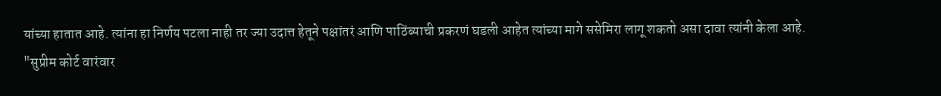यांच्या हातात आहे. त्यांना हा निर्णय पटला नाही तर ज्या उदात्त हेतूने पक्षांतरं आणि पाठिंब्याची प्रकरणं घडली आहेत त्यांच्या मागे ससेमिरा लागू शकतो असा दावा त्यांनी केला आहे.
"सुप्रीम कोर्ट वारंवार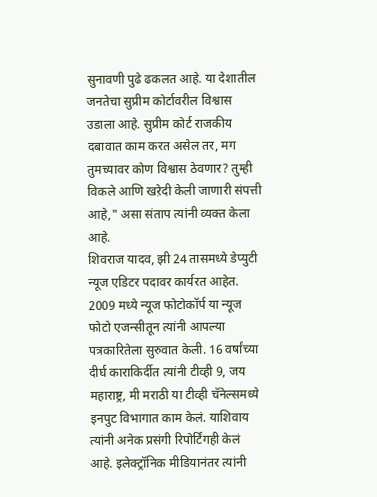सुनावणी पुढे ढकलत आहे. या देशातील जनतेचा सुप्रीम कोर्टावरील विश्वास उडाला आहे. सुप्रीम कोर्ट राजकीय दबावात काम करत असेल तर, मग तुमच्यावर कोण विश्वास ठेवणार? तुम्ही विकले आणि खऱेदी केली जाणारी संपत्ती आहे," असा संताप त्यांनी व्यक्त केला आहे.
शिवराज यादव, झी 24 तासमध्ये डेप्युटी न्यूज एडिटर पदावर कार्यरत आहेत. 2009 मध्ये न्यूज फोटोकॉर्प या न्यूज फोटो एजन्सीतून त्यांनी आपल्या पत्रकारितेला सुरुवात केली. 16 वर्षांच्या दीर्घ काराकिर्दीत त्यांनी टीव्ही 9, जय महाराष्ट्र, मी मराठी या टीव्ही चॅनेल्समध्ये इनपुट विभागात काम केलं. याशिवाय त्यांनी अनेक प्रसंगी रिपोर्टिंगही केलं आहे. इलेक्ट्रॉनिक मीडियानंतर त्यांनी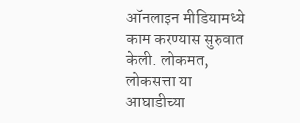ऑनलाइन मीडियामध्ये काम करण्यास सुरुवात केली. लोकमत, लोकसत्ता या आघाडीच्या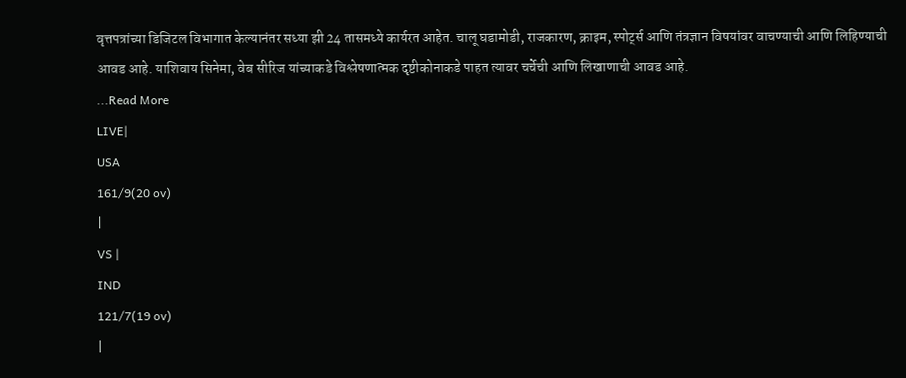वृत्तपत्रांच्या डिजिटल विभागात केल्यानंतर सध्या झी 24 तासमध्ये कार्यरत आहेत. चालू घडामोडी, राजकारण, क्राइम, स्पोर्ट्स आणि तंत्रज्ञान विषयांवर वाचण्याची आणि लिहिण्याची आवड आहे. याशिवाय सिनेमा, वेब सीरिज यांच्याकडे विश्लेषणात्मक दृष्टीकोनाकडे पाहत त्यावर चर्चेची आणि लिखाणाची आवड आहे.
...Read More
LIVE|
USA
161/9(20 ov)
|
VS |
IND
121/7(19 ov)
|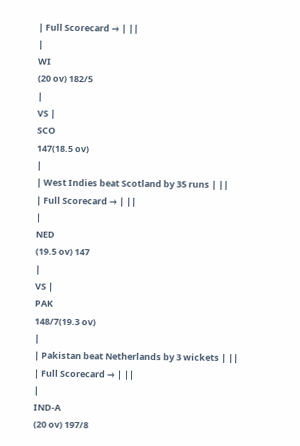| Full Scorecard → | ||
|
WI
(20 ov) 182/5
|
VS |
SCO
147(18.5 ov)
|
| West Indies beat Scotland by 35 runs | ||
| Full Scorecard → | ||
|
NED
(19.5 ov) 147
|
VS |
PAK
148/7(19.3 ov)
|
| Pakistan beat Netherlands by 3 wickets | ||
| Full Scorecard → | ||
|
IND-A
(20 ov) 197/8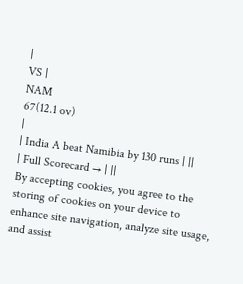|
VS |
NAM
67(12.1 ov)
|
| India A beat Namibia by 130 runs | ||
| Full Scorecard → | ||
By accepting cookies, you agree to the storing of cookies on your device to enhance site navigation, analyze site usage, and assist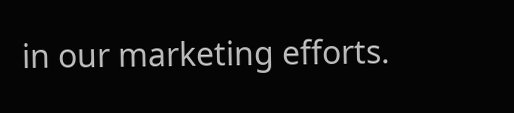in our marketing efforts.